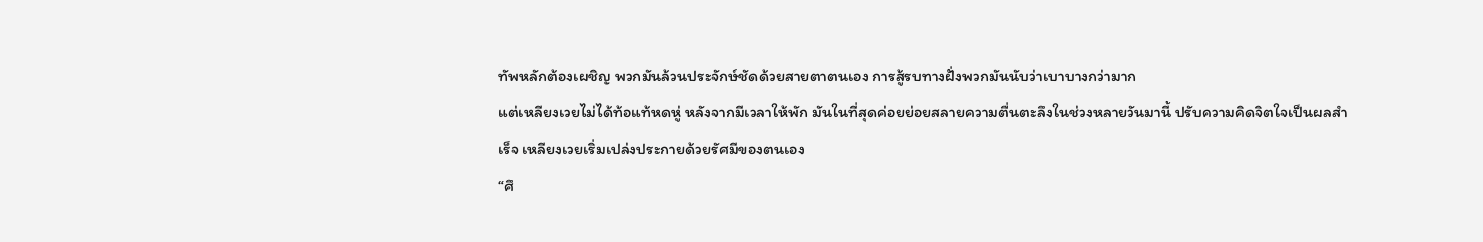ทัพหลักต้องเผชิญ พวกมันล้วนประจักษ์ชัดด้วยสายตาตนเอง การสู้รบทางฝั่งพวกมันนับว่าเบาบางกว่ามาก
แต่เหลียงเวยไม่ได้ท้อแท้หดหู่ หลังจากมีเวลาให้พัก มันในที่สุดค่อยย่อยสลายความตื่นตะลึงในช่วงหลายวันมานี้ ปรับความคิดจิตใจเป็นผลสำเร็จ เหลียงเวยเริ่มเปล่งประกายด้วยรัศมีของตนเอง
“ศึ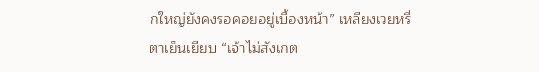กใหญ่ยังคงรอคอยอยู่เบื้องหน้า” เหลียงเวยหรี่ตาเย็นเยียบ “เจ้าไม่สังเกต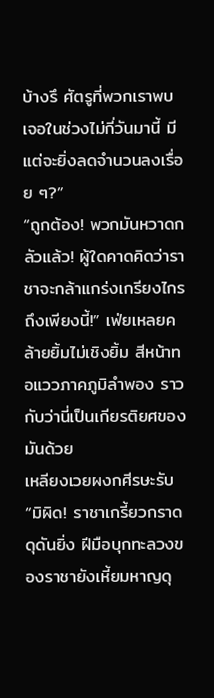บ้างรึ ศัตรูที่พวกเราพบเจอในช่วงไม่กี่วันมานี้ มีแต่จะยิ่งลดจำนวนลงเรื่อย ๆ?”
“ถูกต้อง! พวกมันหวาดกลัวแล้ว! ผู้ใดคาดคิดว่าราชาจะกล้าแกร่งเกรียงไกรถึงเพียงนี้!” เฟ่ยเหลยคล้ายยิ้มไม่เชิงยิ้ม สีหน้าทอแววภาคภูมิลำพอง ราวกับว่านี่เป็นเกียรติยศของมันด้วย
เหลียงเวยผงกศีรษะรับ “มิผิด! ราชาเกรี้ยวกราดดุดันยิ่ง ฝีมือบุกทะลวงของราชายังเหี้ยมหาญดุ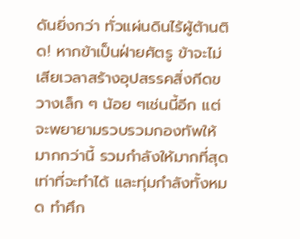ดันยิ่งกว่า ทั่วแผ่นดินไร้ผู้ต้านติด! หากข้าเป็นฝ่ายศัตรู ข้าจะไม่เสียเวลาสร้างอุปสรรคสิ่งกีดขวางเล็ก ๆ น้อย ๆเช่นนี้อีก แต่จะพยายามรวบรวมกองทัพให้มากกว่านี้ รวมกำลังให้มากที่สุดเท่าที่จะทำได้ และทุ่มกำลังทั้งหมด ทำศึก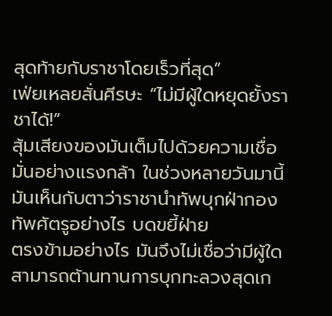สุดท้ายกับราชาโดยเร็วที่สุด”
เฟ่ยเหลยสั่นศีรษะ “ไม่มีผู้ใดหยุดยั้งราชาได้!”
สุ้มเสียงของมันเต็มไปด้วยความเชื่อมั่นอย่างแรงกล้า ในช่วงหลายวันมานี้ มันเห็นกับตาว่าราชานำทัพบุกฝ่ากองทัพศัตรูอย่างไร บดขยี้ฝ่าย
ตรงข้ามอย่างไร มันจึงไม่เชื่อว่ามีผู้ใดสามารถต้านทานการบุกทะลวงสุดเก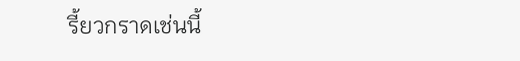รี้ยวกราดเช่นนี้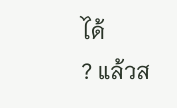ได้
? แล้วส